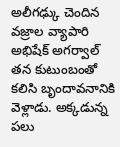అలీగఢ్కు చెందిన వజ్రాల వ్యాపారి అభిషేక్ అగర్వాల్ తన కుటుంబంతో కలిసి బృందావనానికి వెళ్లాడు. అక్కడున్న పలు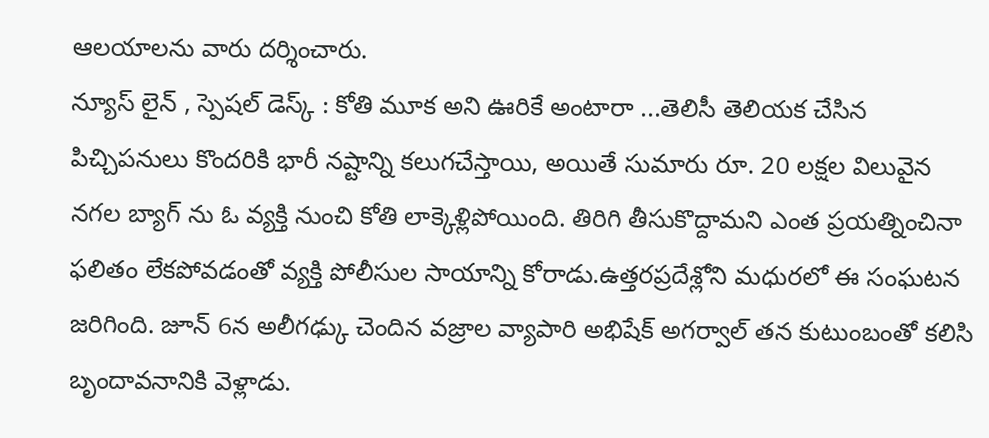ఆలయాలను వారు దర్శించారు.
న్యూస్ లైన్ , స్పెషల్ డెస్క్ : కోతి మూక అని ఊరికే అంటారా ...తెలిసీ తెలియక చేసిన పిచ్చిపనులు కొందరికి భారీ నష్టాన్ని కలుగచేస్తాయి, అయితే సుమారు రూ. 20 లక్షల విలువైన నగల బ్యాగ్ ను ఓ వ్యక్తి నుంచి కోతి లాక్కెళ్లిపోయింది. తిరిగి తీసుకొద్దామని ఎంత ప్రయత్నించినా ఫలితం లేకపోవడంతో వ్యక్తి పోలీసుల సాయాన్ని కోరాడు.ఉత్తరప్రదేశ్లోని మధురలో ఈ సంఘటన జరిగింది. జూన్ 6న అలీగఢ్కు చెందిన వజ్రాల వ్యాపారి అభిషేక్ అగర్వాల్ తన కుటుంబంతో కలిసి బృందావనానికి వెళ్లాడు.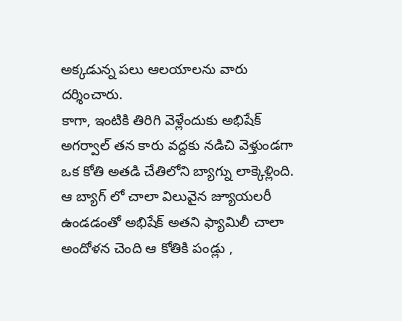అక్కడున్న పలు ఆలయాలను వారు దర్శించారు.
కాగా, ఇంటికి తిరిగి వెళ్లేందుకు అభిషేక్ అగర్వాల్ తన కారు వద్దకు నడిచి వెళ్తుండగా ఒక కోతి అతడి చేతిలోని బ్యాగ్ను లాక్కెళ్లింది. ఆ బ్యాగ్ లో చాలా విలువైన జ్యూయలరీ ఉండడంతో అభిషేక్ అతని ఫ్యామిలీ చాలా అందోళన చెంది ఆ కోతికి పండ్లు ,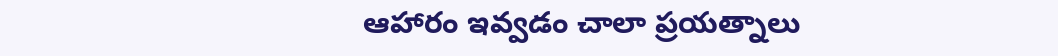ఆహారం ఇవ్వడం చాలా ప్రయత్నాలు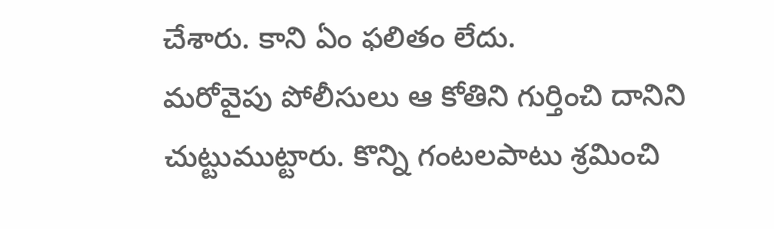చేశారు. కాని ఏం ఫలితం లేదు.
మరోవైపు పోలీసులు ఆ కోతిని గుర్తించి దానిని చుట్టుముట్టారు. కొన్ని గంటలపాటు శ్రమించి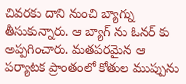చివరకు దాని నుంచి బ్యాగ్ను తీసుకున్నారు. ఆ బ్యాగ్ ను ఓనర్ కు అప్పగించారు. మతపరమైన ఆ పర్యాటక ప్రాంతంలో కోతుల ముప్పును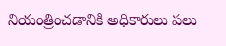నియంత్రించడానికి అధికారులు పలు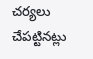చర్యలు చేపట్టినట్లు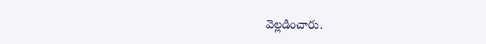వెల్లడించారు.